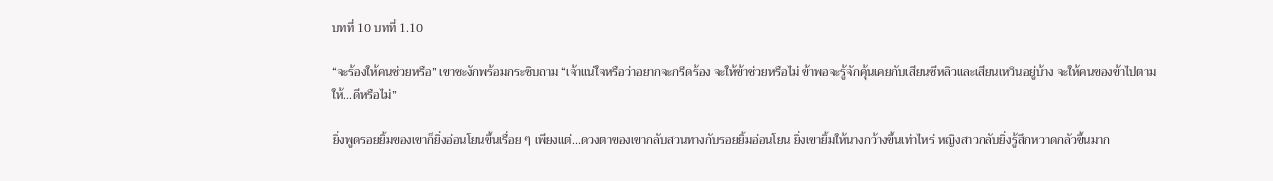บทที่ 10 บทที่ 1.10

“จะร้องให้คนช่วยหรือ” เขาชะงักพร้อมกระซิบถาม “เจ้าแน่ใจหรือว่าอยากจะกรีดร้อง จะให้ข้าช่วยหรือไม่ ข้าพอจะรู้จักคุ้นเคยกับเสียนซีหลิวและเสียนเหวินอยู่บ้าง จะให้คนของข้าไปตามให้...ดีหรือไม่”

ยิ่งพูดรอยยิ้มของเขาก็ยิ่งอ่อนโยนขึ้นเรื่อย ๆ เพียงแต่...ดวงตาของเขากลับสวนทางกับรอยยิ้มอ่อนโยน ยิ่งเขายิ้มให้นางกว้างขึ้นเท่าไหร่ หญิงสาวกลับยิ่งรู้สึกหวาดกลัวขึ้นมาก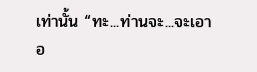เท่านั้น “ทะ...ท่านจะ...จะเอาอ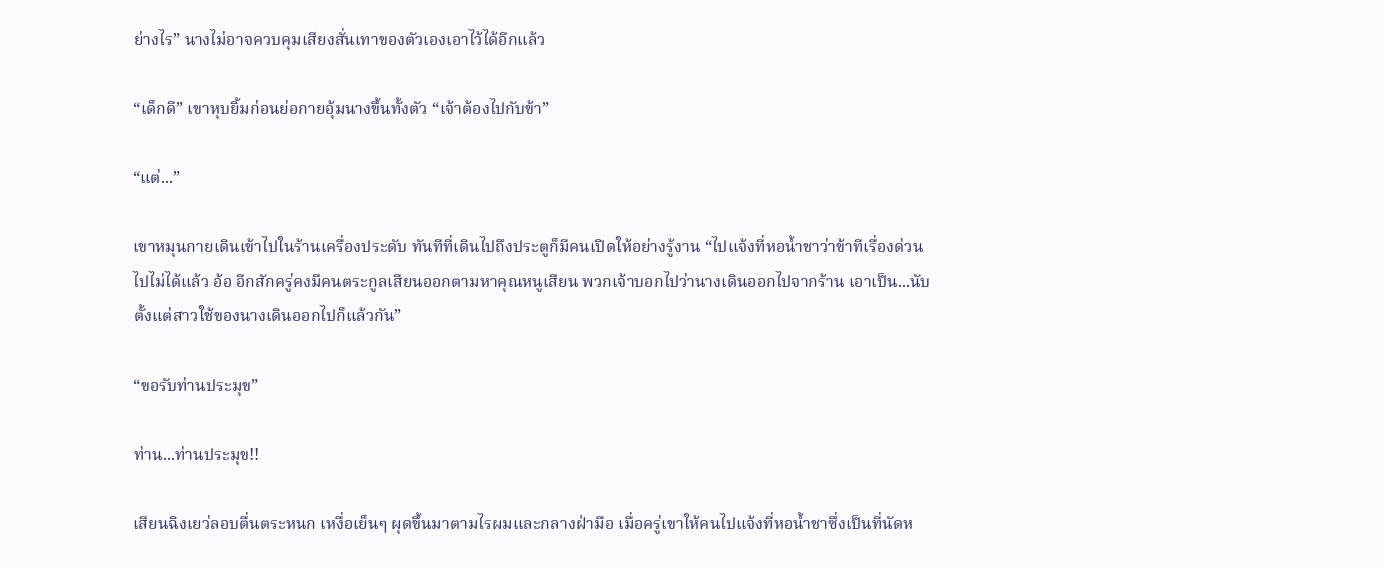ย่างไร” นางไม่อาจควบคุมเสียงสั่นเทาของตัวเองเอาไว้ได้อีกแล้ว

“เด็กดี” เขาหุบยิ้มก่อนย่อกายอุ้มนางขึ้นทั้งตัว “เจ้าต้องไปกับข้า”

“แต่...”

เขาหมุนกายเดินเข้าไปในร้านเครื่องประดับ ทันทีที่เดินไปถึงประตูก็มีคนเปิดให้อย่างรู้งาน “ไปแจ้งที่หอน้ำชาว่าข้าทีเรื่องด่วนไปไม่ได้แล้ว อ้อ อีกสักครู่คงมีคนตระกูลเสียนออกตามหาคุณหนูเสียน พวกเจ้าบอกไปว่านางเดินออกไปจากร้าน เอาเป็น...นับตั้งแต่สาวใช้ของนางเดินออกไปก็แล้วกัน”

“ขอรับท่านประมุข”

ท่าน...ท่านประมุข!!

เสียนฉิงเยว่ลอบตื่นตระหนก เหงื่อเย็นๆ ผุดขึ้นมาตามไรผมและกลางฝ่ามือ เมื่อครู่เขาให้คนไปแจ้งที่หอน้ำชาซึ่งเป็นที่นัดห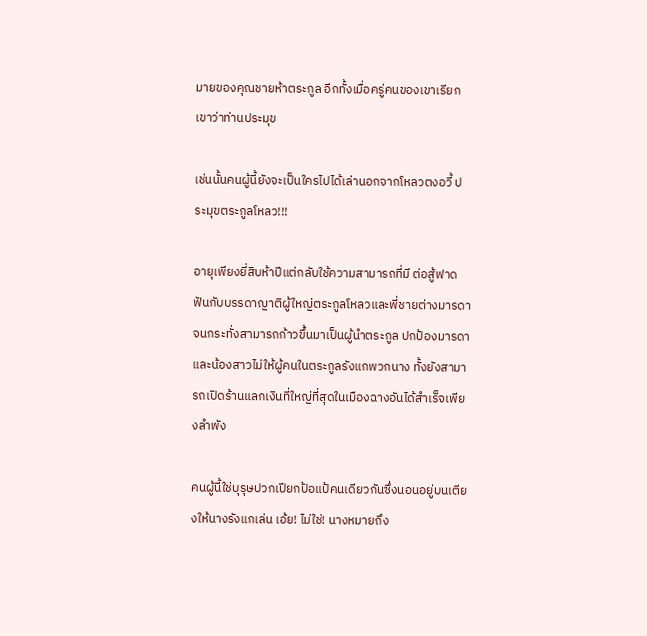มายของคุณชายห้าตระกูล อีกทั้งเมื่อครู่คนของเขาเรียกเขาว่าท่านประมุข

เช่นนั้นคนผู้นี้ยังจะเป็นใครไปได้เล่านอกจากโหลวตงอวี้ ประมุขตระกูลโหลว!!!

อายุเพียงยี่สิบห้าปีแต่กลับใช้ความสามารถที่มี ต่อสู้ฟาดฟันกับบรรดาญาติผู้ใหญ่ตระกูลโหลวและพี่ชายต่างมารดาจนกระทั่งสามารถก้าวขึ้นมาเป็นผู้นำตระกูล ปกป้องมารดาและน้องสาวไม่ให้ผู้คนในตระกูลรังแกพวกนาง ทั้งยังสามารถเปิดร้านแลกเงินที่ใหญ่ที่สุดในเมืองฉางอันได้สำเร็จเพียงลำพัง

คนผู้นี้ใช่บุรุษปวกเปียกป้อแป้คนเดียวกันซึ่งนอนอยู่บนเตียงให้นางรังแกเล่น เอ้ย! ไม่ใช่! นางหมายถึง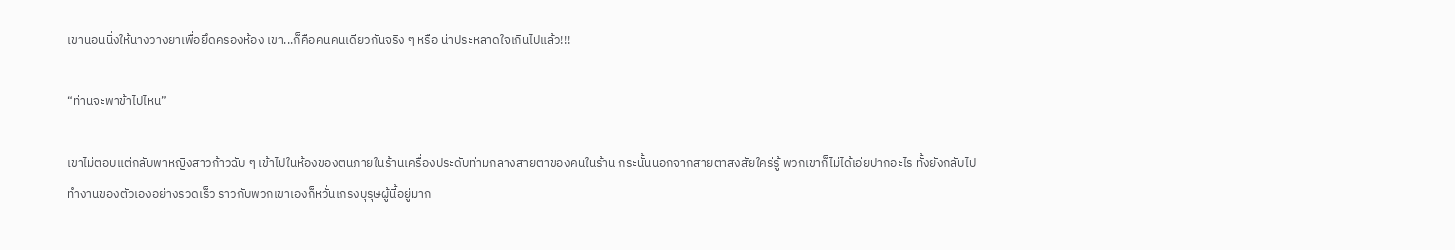เขานอนนิ่งให้นางวางยาเพื่อยึดครองห้อง เขา...ก็คือคนคนเดียวกันจริง ๆ หรือ น่าประหลาดใจเกินไปแล้ว!!!

“ท่านจะพาข้าไปไหน”

เขาไม่ตอบแต่กลับพาหญิงสาวก้าวฉับ ๆ เข้าไปในห้องของตนภายในร้านเครื่องประดับท่ามกลางสายตาของคนในร้าน กระนั้นนอกจากสายตาสงสัยใคร่รู้ พวกเขาก็ไม่ได้เอ่ยปากอะไร ทั้งยังกลับไปทำงานของตัวเองอย่างรวดเร็ว ราวกับพวกเขาเองก็หวั่นเกรงบุรุษผู้นี้อยู่มาก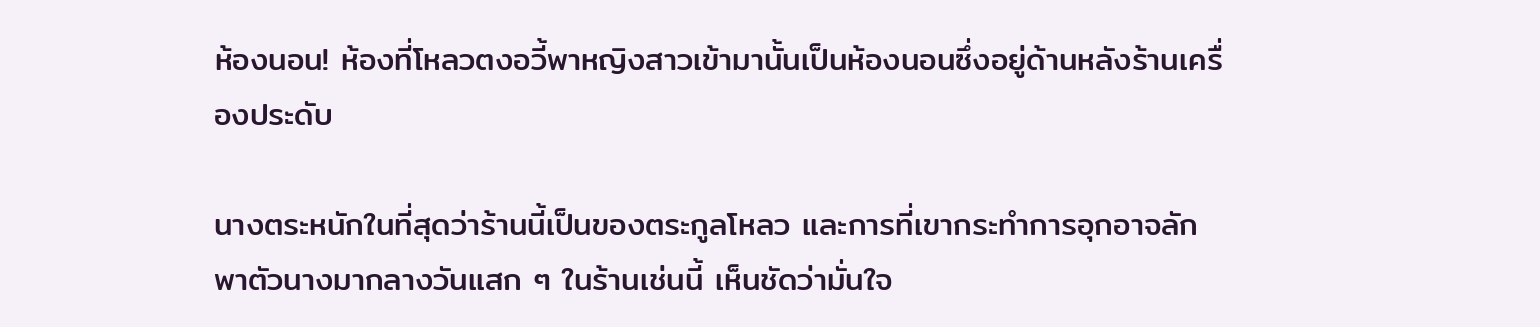ห้องนอน! ห้องที่โหลวตงอวี้พาหญิงสาวเข้ามานั้นเป็นห้องนอนซึ่งอยู่ด้านหลังร้านเครื่องประดับ

นางตระหนักในที่สุดว่าร้านนี้เป็นของตระกูลโหลว และการที่เขากระทำการอุกอาจลักพาตัวนางมากลางวันแสก ๆ ในร้านเช่นนี้ เห็นชัดว่ามั่นใจ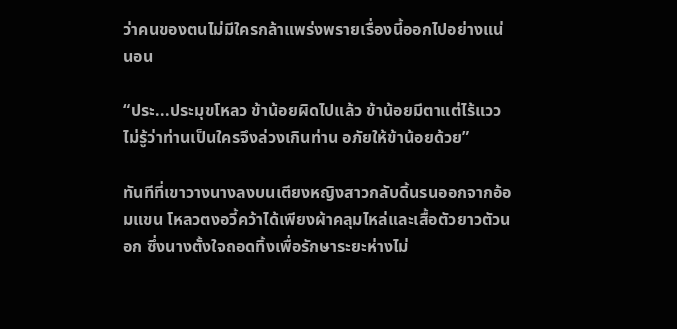ว่าคนของตนไม่มีใครกล้าแพร่งพรายเรื่องนี้ออกไปอย่างแน่นอน

“ประ...ประมุขโหลว ข้าน้อยผิดไปแล้ว ข้าน้อยมีตาแต่ไร้แวว ไม่รู้ว่าท่านเป็นใครจึงล่วงเกินท่าน อภัยให้ข้าน้อยด้วย”

ทันทีที่เขาวางนางลงบนเตียงหญิงสาวกลับดิ้นรนออกจากอ้อมแขน โหลวตงอวี้คว้าได้เพียงผ้าคลุมไหล่และเสื้อตัวยาวตัวนอก ซึ่งนางตั้งใจถอดทิ้งเพื่อรักษาระยะห่างไม่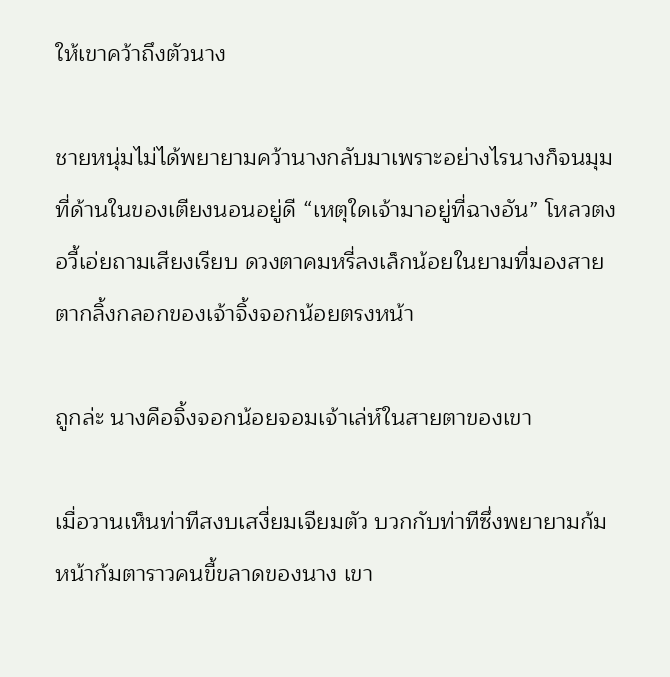ให้เขาคว้าถึงตัวนาง

ชายหนุ่มไม่ได้พยายามคว้านางกลับมาเพราะอย่างไรนางก็จนมุมที่ด้านในของเตียงนอนอยู่ดี “เหตุใดเจ้ามาอยู่ที่ฉางอัน” โหลวตงอวี้เอ่ยถามเสียงเรียบ ดวงตาคมหรี่ลงเล็กน้อยในยามที่มองสายตากลิ้งกลอกของเจ้าจิ้งจอกน้อยตรงหน้า

ถูกล่ะ นางคือจิ้งจอกน้อยจอมเจ้าเล่ห์ในสายตาของเขา

เมื่อวานเห็นท่าทีสงบเสงี่ยมเจียมตัว บวกกับท่าทีซึ่งพยายามก้มหน้าก้มตาราวคนขี้ขลาดของนาง เขา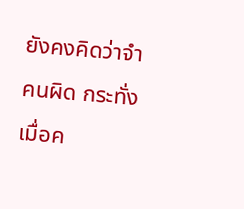ยังคงคิดว่าจำคนผิด กระทั่งเมื่อค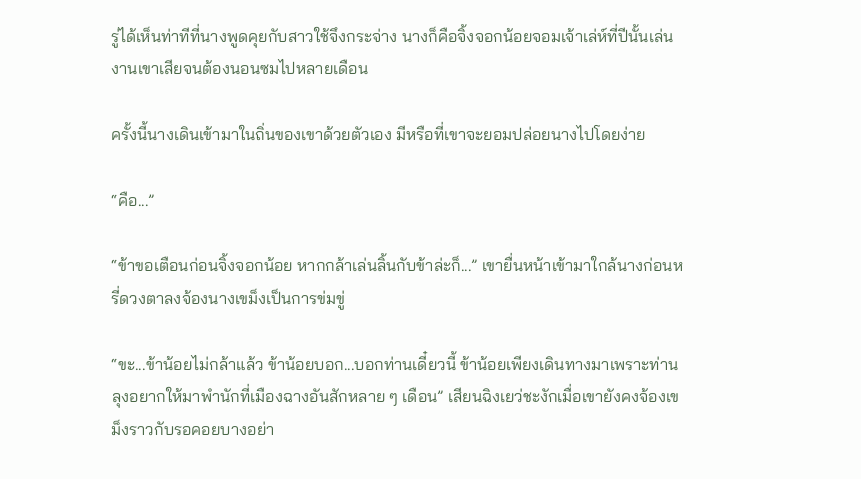รู่ได้เห็นท่าทีที่นางพูดคุยกับสาวใช้จึงกระจ่าง นางก็คือจิ้งจอกน้อยจอมเจ้าเล่ห์ที่ปีนั้นเล่นงานเขาเสียจนต้องนอนซมไปหลายเดือน

ครั้งนี้นางเดินเข้ามาในถิ่นของเขาด้วยตัวเอง มีหรือที่เขาจะยอมปล่อยนางไปโดยง่าย

“คือ...”

“ข้าขอเตือนก่อนจิ้งจอกน้อย หากกล้าเล่นลิ้นกับข้าล่ะก็...” เขายื่นหน้าเข้ามาใกล้นางก่อนหรี่ดวงตาลงจ้องนางเขม็งเป็นการข่มขู่

“ขะ...ข้าน้อยไม่กล้าแล้ว ข้าน้อยบอก...บอกท่านเดี๋ยวนี้ ข้าน้อยเพียงเดินทางมาเพราะท่านลุงอยากให้มาพำนักที่เมืองฉางอันสักหลาย ๆ เดือน” เสียนฉิงเยว่ชะงักเมื่อเขายังคงจ้องเขม็งราวกับรอคอยบางอย่า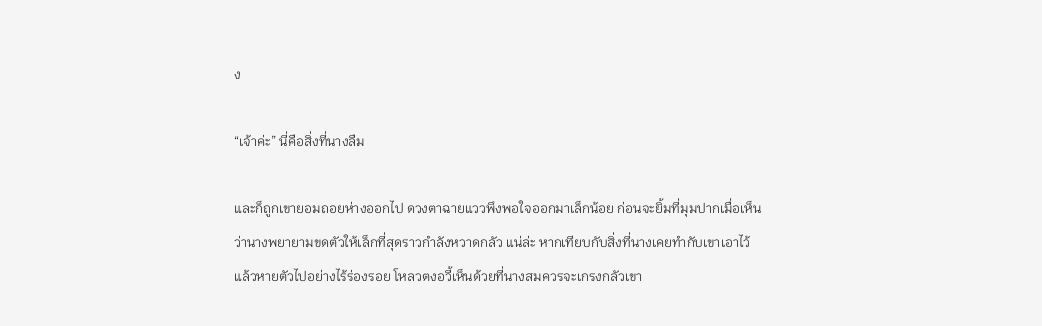ง

“เจ้าค่ะ” นี่คือสิ่งที่นางลืม

และก็ถูกเขายอมถอยห่างออกไป ดวงตาฉายแววพึงพอใจออกมาเล็กน้อย ก่อนจะยิ้มที่มุมปากเมื่อเห็นว่านางพยายามขดตัวให้เล็กที่สุดราวกำลังหวาดกลัว แน่ล่ะ หากเทียบกับสิ่งที่นางเคยทำกับเขาเอาไว้แล้วหายตัวไปอย่างไร้ร่องรอย โหลวตงอวี้เห็นด้วยที่นางสมควรจะเกรงกลัวเขา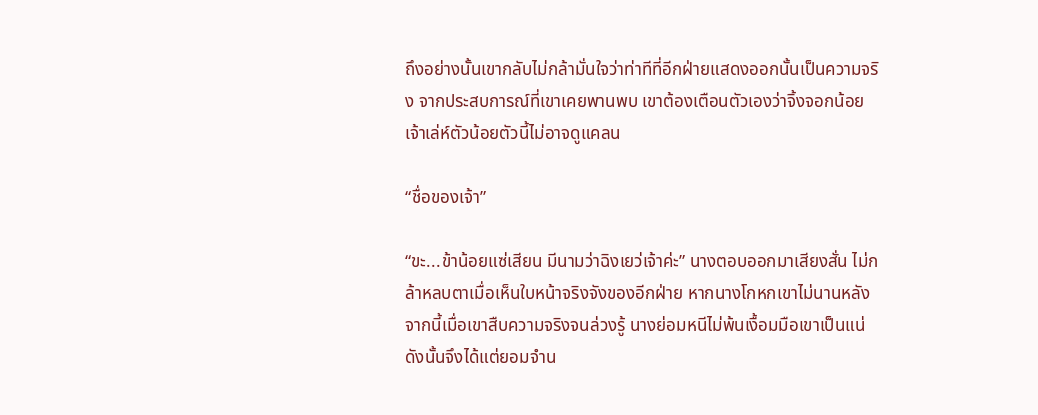ถึงอย่างนั้นเขากลับไม่กล้ามั่นใจว่าท่าทีที่อีกฝ่ายแสดงออกนั้นเป็นความจริง จากประสบการณ์ที่เขาเคยพานพบ เขาต้องเตือนตัวเองว่าจิ้งจอกน้อยเจ้าเล่ห์ตัวน้อยตัวนี้ไม่อาจดูแคลน

“ชื่อของเจ้า”

“ขะ...ข้าน้อยแซ่เสียน มีนามว่าฉิงเยว่เจ้าค่ะ” นางตอบออกมาเสียงสั่น ไม่กล้าหลบตาเมื่อเห็นใบหน้าจริงจังของอีกฝ่าย หากนางโกหกเขาไม่นานหลังจากนี้เมื่อเขาสืบความจริงจนล่วงรู้ นางย่อมหนีไม่พ้นเงื้อมมือเขาเป็นแน่ ดังนั้นจึงได้แต่ยอมจำน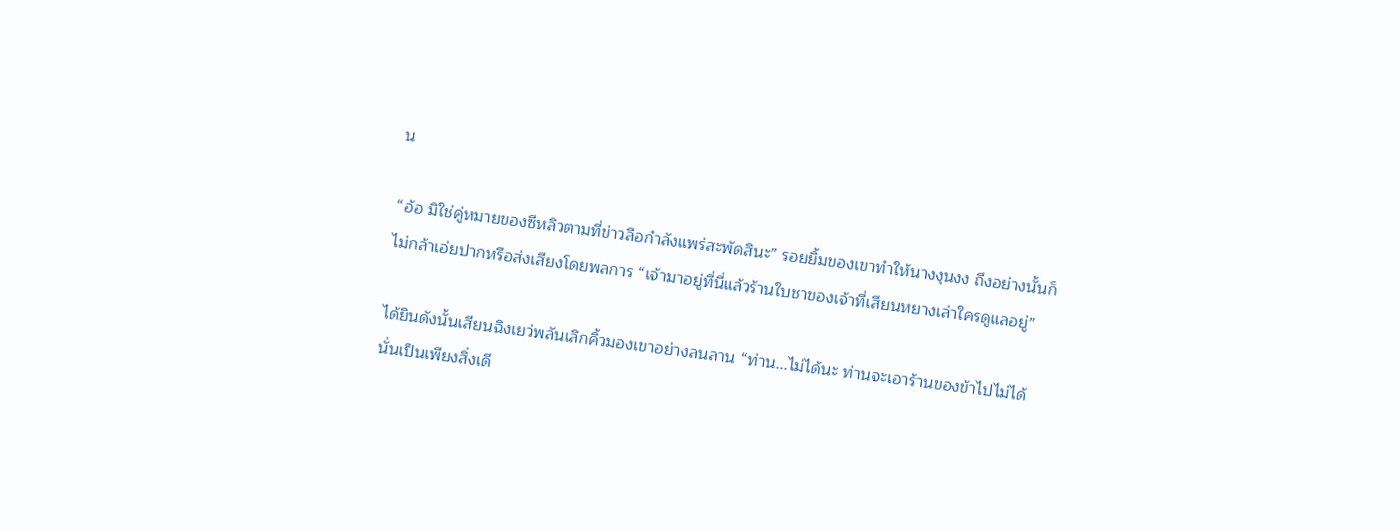น

“อ้อ มิใช่คู่หมายของซีหลิวตามที่ข่าวลือกำลังแพร่สะพัดสินะ” รอยยิ้มของเขาทำให้นางงุนงง ถึงอย่างนั้นก็ไม่กล้าเอ่ยปากหรือส่งเสียงโดยพลการ “เจ้ามาอยู่ที่นี่แล้วร้านใบชาของเจ้าที่เสียนหยางเล่าใครดูแลอยู่”

ได้ยินดังนั้นเสียนฉิงเยว่พลันเลิกคิ้วมองเขาอย่างลนลาน “ท่าน...ไม่ได้นะ ท่านจะเอาร้านของข้าไปไม่ได้ นั่นเป็นเพียงสิ่งเดี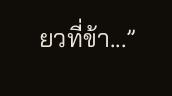ยวที่ข้า...”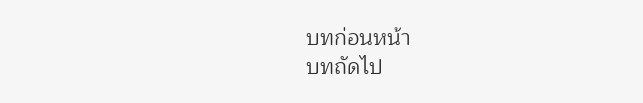บทก่อนหน้า
บทถัดไป